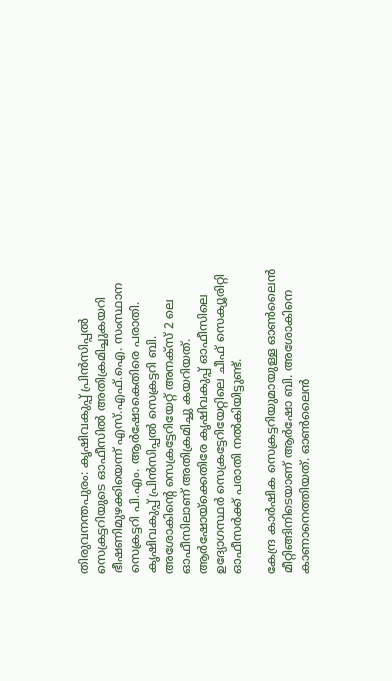തിരുവനന്തപുരം: കൃഷിവകുപ്പ് പ്രിന്‍സിപ്പല്‍ സെക്രട്ടറിയുടെ ഓഫീസില്‍ അതിക്രമിച്ചുകയറി ഭീഷണിമുഴക്കിയെന്ന് എസ്.എഫ്.ഐ. സംസ്ഥാന സെക്രട്ടറി പി.എം. ആര്‍ഷോകെതിരെ പരാതി. കൃഷിവകുപ്പ് പ്രിന്‍സിപ്പല്‍ സെക്രട്ടറി ബി. അശോകിന്റെ സെക്രട്ടേറിയേറ്റ് അനക്സ് 2 ലെ ഓഫീസിലാണ് അതിക്രമിച്ചു കയറിയത്. ആര്‍ഷോയ്ക്കെതിരേ കൃഷിവകുപ്പ് ഓഫീസിലെ ഉദ്യോഗസ്ഥര്‍ സെക്രട്ടേറിയേറ്റിലെ ചീഫ് സെക്യൂരിറ്റി ഓഫീസര്‍ക്ക് പരാതി നല്‍കിയിട്ടുണ്ട്.

കേന്ദ്ര കാര്‍ഷിക സെക്രട്ടറിയുമായുള്ള ഓണ്‍ലൈന്‍ മീറ്റിങ്ങിനിടെയാണ് ആര്‍ഷോ ബി. അശോകിനെ കാണാനെത്തിയത്. ഓണ്‍ലൈന്‍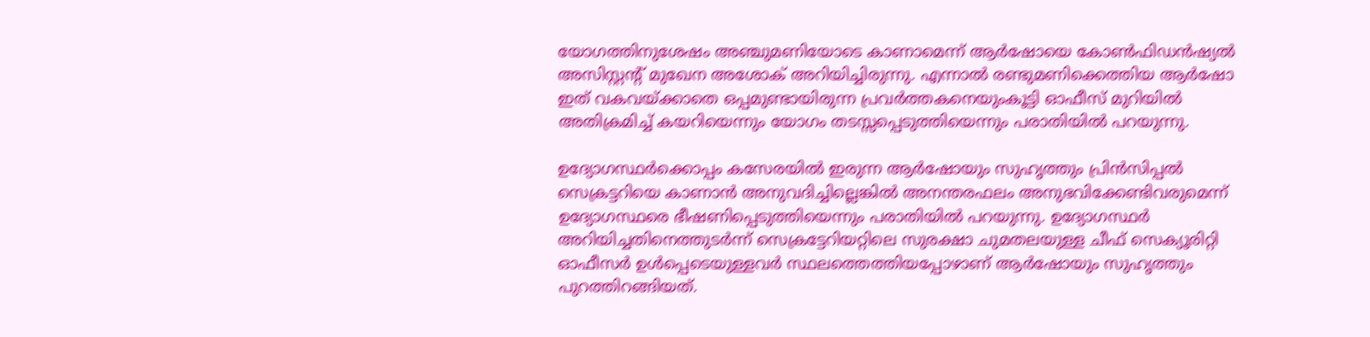യോഗത്തിനുശേഷം അഞ്ചുമണിയോടെ കാണാമെന്ന് ആര്‍ഷോയെ കോണ്‍ഫിഡന്‍ഷ്യല്‍ അസിസ്റ്റന്റ് മുഖേന അശോക് അറിയിച്ചിരുന്നു. എന്നാല്‍ രണ്ടുമണിക്കെത്തിയ ആര്‍ഷോ ഇത് വകവയ്ക്കാതെ ഒപ്പമുണ്ടായിരുന്ന പ്രവര്‍ത്തകനെയുംകൂട്ടി ഓഫീസ് മുറിയില്‍ അതിക്രമിച്ച് കയറിയെന്നും യോഗം തടസ്സപ്പെടുത്തിയെന്നും പരാതിയില്‍ പറയുന്നു.

ഉദ്യോഗസ്ഥര്‍ക്കൊപ്പം കസേരയില്‍ ഇരുന്ന ആര്‍ഷോയും സുഹൃത്തും പ്രിന്‍സിപ്പല്‍ സെക്രട്ടറിയെ കാണാന്‍ അനുവദിച്ചില്ലെങ്കില്‍ അനന്തരഫലം അനുഭവിക്കേണ്ടിവരുമെന്ന് ഉദ്യോഗസ്ഥരെ ഭീഷണിപ്പെടുത്തിയെന്നും പരാതിയില്‍ പറയുന്നു. ഉദ്യോഗസ്ഥര്‍ അറിയിച്ചതിനെത്തുടര്‍ന്ന് സെക്രട്ടേറിയറ്റിലെ സുരക്ഷാ ചുമതലയുള്ള ചീഫ് സെക്യൂരിറ്റി ഓഫീസര്‍ ഉള്‍പ്പെടെയുള്ളവര്‍ സ്ഥലത്തെത്തിയപ്പോഴാണ് ആര്‍ഷോയും സുഹൃത്തും പുറത്തിറങ്ങിയത്.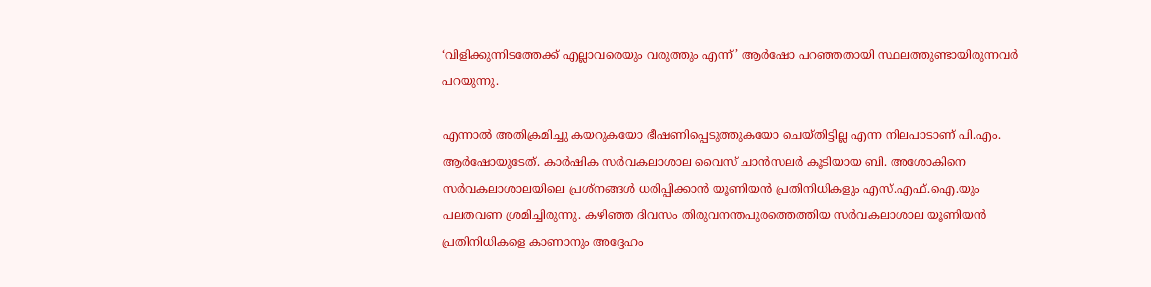‘വിളിക്കുന്നിടത്തേക്ക് എല്ലാവരെയും വരുത്തും എന്ന്’ ആര്‍ഷോ പറഞ്ഞതായി സ്ഥലത്തുണ്ടായിരുന്നവര്‍ പറയുന്നു.

എന്നാല്‍ അതിക്രമിച്ചു കയറുകയോ ഭീഷണിപ്പെടുത്തുകയോ ചെയ്തിട്ടില്ല എന്ന നിലപാടാണ് പി.എം. ആര്‍ഷോയുടേത്. കാര്‍ഷിക സര്‍വകലാശാല വൈസ് ചാന്‍സലര്‍ കൂടിയായ ബി. അശോകിനെ സര്‍വകലാശാലയിലെ പ്രശ്നങ്ങള്‍ ധരിപ്പിക്കാന്‍ യൂണിയന്‍ പ്രതിനിധികളും എസ്.എഫ്.ഐ.യും പലതവണ ശ്രമിച്ചിരുന്നു. കഴിഞ്ഞ ദിവസം തിരുവനന്തപുരത്തെത്തിയ സര്‍വകലാശാല യൂണിയന്‍ പ്രതിനിധികളെ കാണാനും അദ്ദേഹം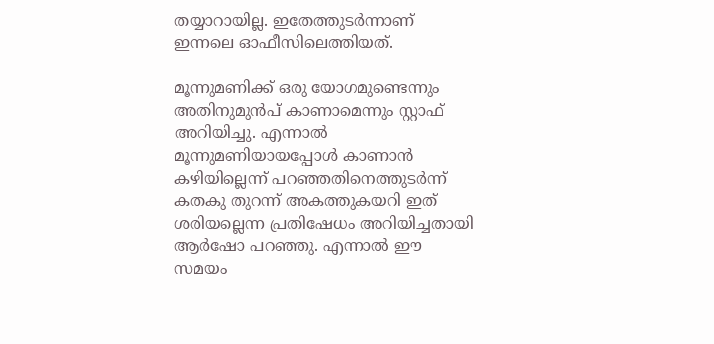തയ്യാറായില്ല. ഇതേത്തുടര്‍ന്നാണ് ഇന്നലെ ഓഫീസിലെത്തിയത്.

മൂന്നുമണിക്ക് ഒരു യോഗമുണ്ടെന്നും അതിനുമുന്‍പ് കാണാമെന്നും സ്റ്റാഫ് അറിയിച്ചു. എന്നാല്‍ മൂന്നുമണിയായപ്പോള്‍ കാണാന്‍ കഴിയില്ലെന്ന് പറഞ്ഞതിനെത്തുടര്‍ന്ന് കതകു തുറന്ന് അകത്തുകയറി ഇത് ശരിയല്ലെന്ന പ്രതിഷേധം അറിയിച്ചതായി ആര്‍ഷോ പറഞ്ഞു. എന്നാല്‍ ഈ സമയം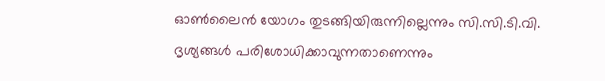ഓണ്‍ലൈന്‍ യോഗം തുടങ്ങിയിരുന്നില്ലെന്നും സി.സി.ടി.വി. ദൃശ്യങ്ങള്‍ പരിശോധിക്കാവുന്നതാണെന്നും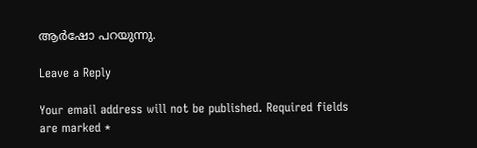ആര്‍ഷോ പറയുന്നു.

Leave a Reply

Your email address will not be published. Required fields are marked *